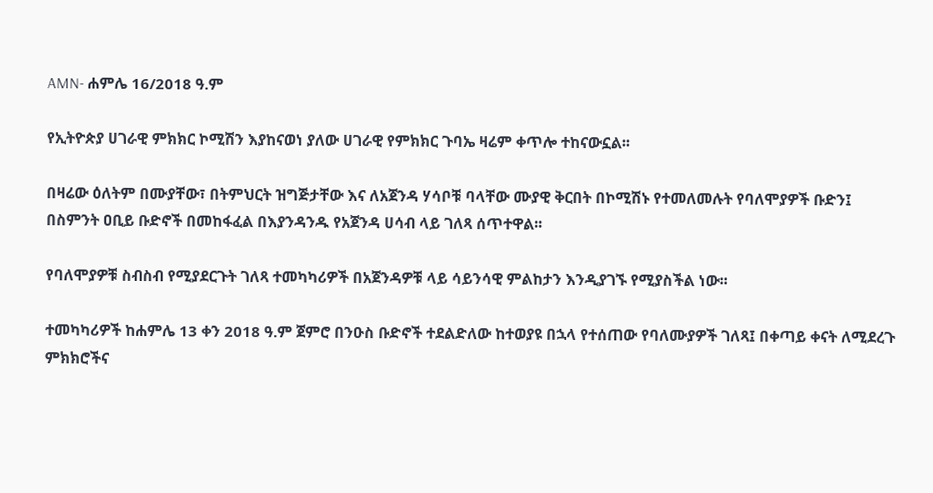AMN- ሐምሌ 16/2018 ዓ.ም

የኢትዮጵያ ሀገራዊ ምክክር ኮሚሽን እያከናወነ ያለው ሀገራዊ የምክክር ጉባኤ ዛሬም ቀጥሎ ተከናውኗል፡፡

በዛሬው ዕለትም በሙያቸው፣ በትምህርት ዝግጅታቸው እና ለአጀንዳ ሃሳቦቹ ባላቸው ሙያዊ ቅርበት በኮሚሽኑ የተመለመሉት የባለሞያዎች ቡድን፤ በስምንት ዐቢይ ቡድኖች በመከፋፈል በእያንዳንዱ የአጀንዳ ሀሳብ ላይ ገለጻ ሰጥተዋል፡፡

የባለሞያዎቹ ስብስብ የሚያደርጉት ገለጻ ተመካካሪዎች በአጀንዳዎቹ ላይ ሳይንሳዊ ምልከታን እንዲያገኙ የሚያስችል ነው፡፡

ተመካካሪዎች ከሐምሌ 13 ቀን 2018 ዓ.ም ጀምሮ በንዑስ ቡድኖች ተደልድለው ከተወያዩ በኋላ የተሰጠው የባለሙያዎች ገለጻ፤ በቀጣይ ቀናት ለሚደረጉ ምክክሮችና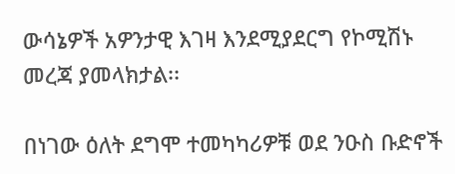ውሳኔዎች አዎንታዊ እገዛ እንደሚያደርግ የኮሚሽኑ መረጃ ያመላክታል፡፡

በነገው ዕለት ደግሞ ተመካካሪዎቹ ወደ ንዑስ ቡድኖች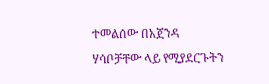ተመልሰው በአጀንዳ ሃሳቦቻቸው ላይ የሚያደርጉትን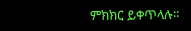ምክክር ይቀጥላሉ፡፡